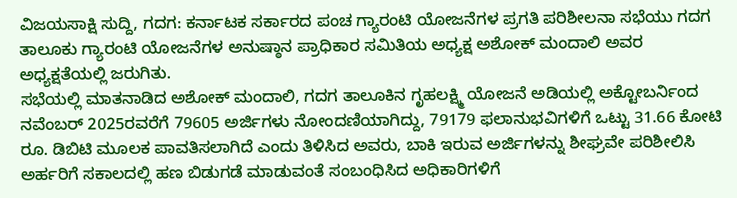ವಿಜಯಸಾಕ್ಷಿ ಸುದ್ದಿ, ಗದಗ: ಕರ್ನಾಟಕ ಸರ್ಕಾರದ ಪಂಚ ಗ್ಯಾರಂಟಿ ಯೋಜನೆಗಳ ಪ್ರಗತಿ ಪರಿಶೀಲನಾ ಸಭೆಯು ಗದಗ ತಾಲೂಕು ಗ್ಯಾರಂಟಿ ಯೋಜನೆಗಳ ಅನುಷ್ಠಾನ ಪ್ರಾಧಿಕಾರ ಸಮಿತಿಯ ಅಧ್ಯಕ್ಷ ಅಶೋಕ್ ಮಂದಾಲಿ ಅವರ ಅಧ್ಯಕ್ಷತೆಯಲ್ಲಿ ಜರುಗಿತು.
ಸಭೆಯಲ್ಲಿ ಮಾತನಾಡಿದ ಅಶೋಕ್ ಮಂದಾಲಿ, ಗದಗ ತಾಲೂಕಿನ ಗೃಹಲಕ್ಷ್ಮಿ ಯೋಜನೆ ಅಡಿಯಲ್ಲಿ ಅಕ್ಟೋಬರ್ನಿಂದ ನವೆಂಬರ್ 2025ರವರೆಗೆ 79605 ಅರ್ಜಿಗಳು ನೋಂದಣಿಯಾಗಿದ್ದು, 79179 ಫಲಾನುಭವಿಗಳಿಗೆ ಒಟ್ಟು 31.66 ಕೋಟಿ ರೂ. ಡಿಬಿಟಿ ಮೂಲಕ ಪಾವತಿಸಲಾಗಿದೆ ಎಂದು ತಿಳಿಸಿದ ಅವರು, ಬಾಕಿ ಇರುವ ಅರ್ಜಿಗಳನ್ನು ಶೀಘ್ರವೇ ಪರಿಶೀಲಿಸಿ ಅರ್ಹರಿಗೆ ಸಕಾಲದಲ್ಲಿ ಹಣ ಬಿಡುಗಡೆ ಮಾಡುವಂತೆ ಸಂಬಂಧಿಸಿದ ಅಧಿಕಾರಿಗಳಿಗೆ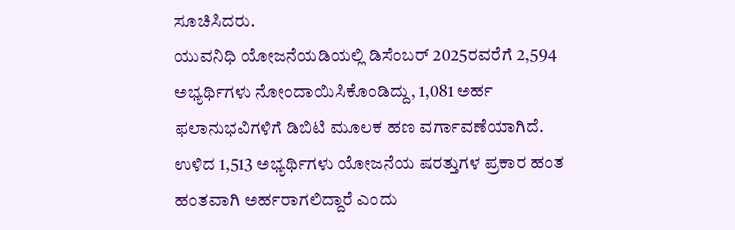ಸೂಚಿಸಿದರು.
ಯುವನಿಧಿ ಯೋಜನೆಯಡಿಯಲ್ಲಿ ಡಿಸೆಂಬರ್ 2025ರವರೆಗೆ 2,594 ಅಭ್ಯರ್ಥಿಗಳು ನೋಂದಾಯಿಸಿಕೊಂಡಿದ್ದು, 1,081 ಅರ್ಹ ಫಲಾನುಭವಿಗಳಿಗೆ ಡಿಬಿಟಿ ಮೂಲಕ ಹಣ ವರ್ಗಾವಣೆಯಾಗಿದೆ. ಉಳಿದ 1,513 ಅಭ್ಯರ್ಥಿಗಳು ಯೋಜನೆಯ ಷರತ್ತುಗಳ ಪ್ರಕಾರ ಹಂತ ಹಂತವಾಗಿ ಅರ್ಹರಾಗಲಿದ್ದಾರೆ ಎಂದು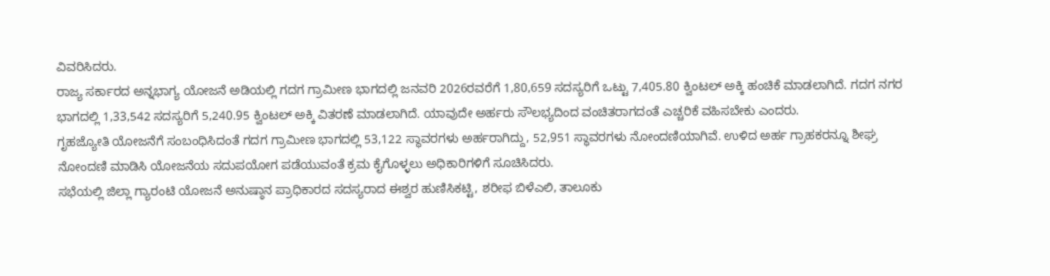ವಿವರಿಸಿದರು.
ರಾಜ್ಯ ಸರ್ಕಾರದ ಅನ್ನಭಾಗ್ಯ ಯೋಜನೆ ಅಡಿಯಲ್ಲಿ ಗದಗ ಗ್ರಾಮೀಣ ಭಾಗದಲ್ಲಿ ಜನವರಿ 2026ರವರೆಗೆ 1,80,659 ಸದಸ್ಯರಿಗೆ ಒಟ್ಟು 7,405.80 ಕ್ವಿಂಟಲ್ ಅಕ್ಕಿ ಹಂಚಿಕೆ ಮಾಡಲಾಗಿದೆ. ಗದಗ ನಗರ ಭಾಗದಲ್ಲಿ 1,33,542 ಸದಸ್ಯರಿಗೆ 5,240.95 ಕ್ವಿಂಟಲ್ ಅಕ್ಕಿ ವಿತರಣೆ ಮಾಡಲಾಗಿದೆ. ಯಾವುದೇ ಅರ್ಹರು ಸೌಲಭ್ಯದಿಂದ ವಂಚಿತರಾಗದಂತೆ ಎಚ್ಚರಿಕೆ ವಹಿಸಬೇಕು ಎಂದರು.
ಗೃಹಜ್ಯೋತಿ ಯೋಜನೆಗೆ ಸಂಬಂಧಿಸಿದಂತೆ ಗದಗ ಗ್ರಾಮೀಣ ಭಾಗದಲ್ಲಿ 53,122 ಸ್ಥಾವರಗಳು ಅರ್ಹರಾಗಿದ್ದು, 52,951 ಸ್ಥಾವರಗಳು ನೋಂದಣಿಯಾಗಿವೆ. ಉಳಿದ ಅರ್ಹ ಗ್ರಾಹಕರನ್ನೂ ಶೀಘ್ರ ನೋಂದಣಿ ಮಾಡಿಸಿ ಯೋಜನೆಯ ಸದುಪಯೋಗ ಪಡೆಯುವಂತೆ ಕ್ರಮ ಕೈಗೊಳ್ಳಲು ಅಧಿಕಾರಿಗಳಿಗೆ ಸೂಚಿಸಿದರು.
ಸಭೆಯಲ್ಲಿ ಜಿಲ್ಲಾ ಗ್ಯಾರಂಟಿ ಯೋಜನೆ ಅನುಷ್ಠಾನ ಪ್ರಾಧಿಕಾರದ ಸದಸ್ಯರಾದ ಈಶ್ವರ ಹುಣಿಸಿಕಟ್ಟಿ, ಶರೀಫ ಬಿಳೆಎಲಿ, ತಾಲೂಕು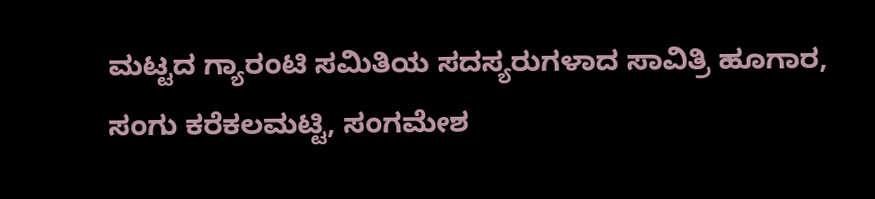ಮಟ್ಟದ ಗ್ಯಾರಂಟಿ ಸಮಿತಿಯ ಸದಸ್ಯರುಗಳಾದ ಸಾವಿತ್ರಿ ಹೂಗಾರ, ಸಂಗು ಕರೆಕಲಮಟ್ಟಿ, ಸಂಗಮೇಶ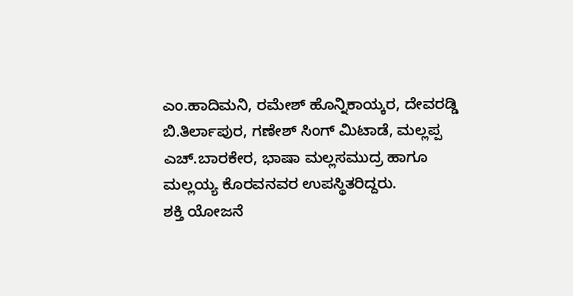ಎಂ.ಹಾದಿಮನಿ, ರಮೇಶ್ ಹೊನ್ನಿಕಾಯ್ಕರ, ದೇವರಡ್ಡಿ ಬಿ.ತಿರ್ಲಾಪುರ, ಗಣೇಶ್ ಸಿಂಗ್ ಮಿಟಾಡೆ, ಮಲ್ಲಪ್ಪ ಎಚ್.ಬಾರಕೇರ, ಭಾಷಾ ಮಲ್ಲಸಮುದ್ರ ಹಾಗೂ ಮಲ್ಲಯ್ಯ ಕೊರವನವರ ಉಪಸ್ಥಿತರಿದ್ದರು.
ಶಕ್ತಿ ಯೋಜನೆ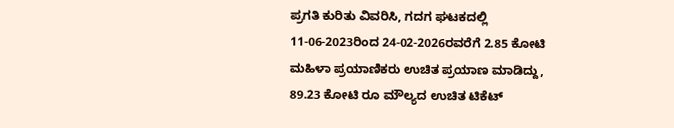ಪ್ರಗತಿ ಕುರಿತು ವಿವರಿಸಿ, ಗದಗ ಘಟಕದಲ್ಲಿ 11-06-2023ರಿಂದ 24-02-2026ರವರೆಗೆ 2.85 ಕೋಟಿ ಮಹಿಳಾ ಪ್ರಯಾಣಿಕರು ಉಚಿತ ಪ್ರಯಾಣ ಮಾಡಿದ್ದು, 89.23 ಕೋಟಿ ರೂ ಮೌಲ್ಯದ ಉಚಿತ ಟಿಕೆಟ್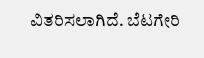ವಿತರಿಸಲಾಗಿದೆ. ಬೆಟಗೇರಿ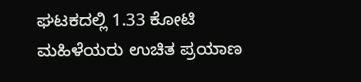ಘಟಕದಲ್ಲಿ 1.33 ಕೋಟಿ ಮಹಿಳೆಯರು ಉಚಿತ ಪ್ರಯಾಣ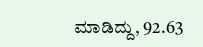ಮಾಡಿದ್ದು, 92.63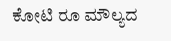ಕೋಟಿ ರೂ ಮೌಲ್ಯದ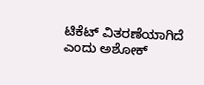ಟಿಕೆಟ್ ವಿತರಣೆಯಾಗಿದೆ ಎಂದು ಅಶೋಕ್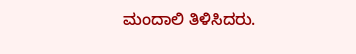ಮಂದಾಲಿ ತಿಳಿಸಿದರು.